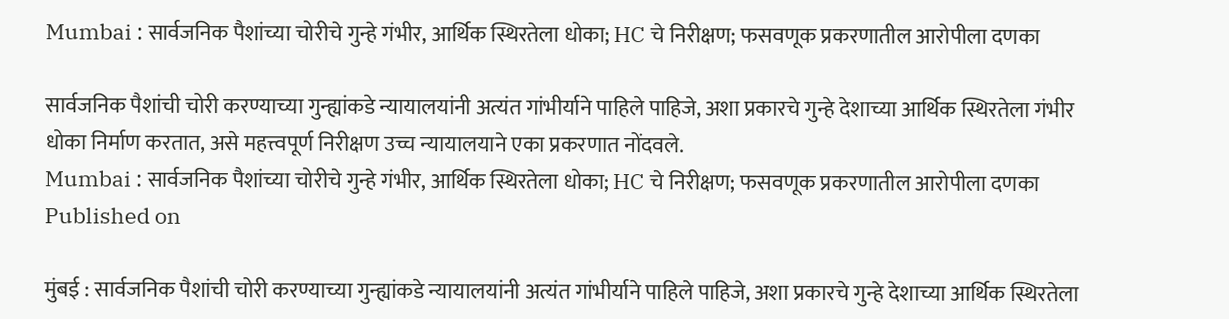Mumbai : सार्वजनिक पैशांच्या चोरीचे गुन्हे गंभीर, आर्थिक स्थिरतेला धोका; HC चे निरीक्षण; फसवणूक प्रकरणातील आरोपीला दणका

सार्वजनिक पैशांची चोरी करण्याच्या गुन्ह्यांकडे न्यायालयांनी अत्यंत गांभीर्याने पाहिले पाहिजे, अशा प्रकारचे गुन्हे देशाच्या आर्थिक स्थिरतेला गंभीर धोका निर्माण करतात, असे महत्त्वपूर्ण निरीक्षण उच्च न्यायालयाने एका प्रकरणात नोंदवले.
Mumbai : सार्वजनिक पैशांच्या चोरीचे गुन्हे गंभीर, आर्थिक स्थिरतेला धोका; HC चे निरीक्षण; फसवणूक प्रकरणातील आरोपीला दणका
Published on

मुंबई : सार्वजनिक पैशांची चोरी करण्याच्या गुन्ह्यांकडे न्यायालयांनी अत्यंत गांभीर्याने पाहिले पाहिजे, अशा प्रकारचे गुन्हे देशाच्या आर्थिक स्थिरतेला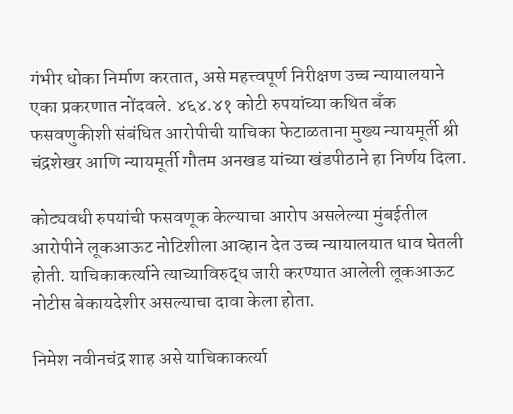गंभीर धोका निर्माण करतात, असे महत्त्वपूर्ण निरीक्षण उच्च न्यायालयाने एका प्रकरणात नोंदवले. ४६४.४१ कोटी रुपयांच्या कथित बँक फसवणुकीशी संबंधित आरोपीची याचिका फेटाळताना मुख्य न्यायमूर्ती श्री चंद्रशेखर आणि न्यायमूर्ती गौतम अनखड यांच्या खंडपीठाने हा निर्णय दिला.

कोट्यवधी रुपयांची फसवणूक केल्याचा आरोप असलेल्या मुंबईतील आरोपीने लूकआऊट नोटिशीला आव्हान देत उच्च न्यायालयात धाव घेतली होती. याचिकाकर्त्याने त्याच्याविरुद्ध जारी करण्यात आलेली लूकआऊट नोटीस बेकायदेशीर असल्याचा दावा केला होता.

निमेश नवीनचंद्र शाह असे याचिकाकर्त्या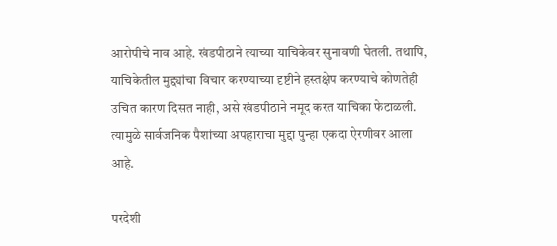आरोपीचे नाव आहे. खंडपीठाने त्याच्या याचिकेवर सुनावणी घेतली. तथापि, याचिकेतील मुद्द्यांचा विचार करण्याच्या दृष्टीने हस्तक्षेप करण्याचे कोणतेही उचित कारण दिसत नाही, असे खंडपीठाने नमूद करत याचिका फेटाळली. त्यामुळे सार्वजनिक पैशांच्या अपहाराचा मुद्दा पुन्हा एकदा ऐरणीवर आला आहे.

परदेशी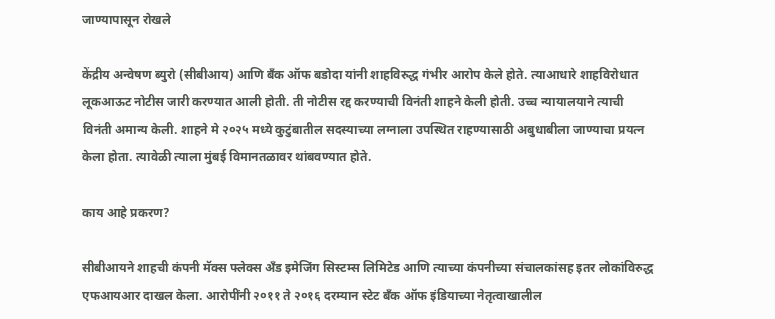जाण्यापासून रोखले

केंद्रीय अन्वेषण ब्युरो (सीबीआय) आणि बँक ऑफ बडोदा यांनी शाहविरुद्ध गंभीर आरोप केले होते. त्याआधारे शाहविरोधात लूकआऊट नोटीस जारी करण्यात आली होती. ती नोटीस रद्द करण्याची विनंती शाहने केली होती. उच्च न्यायालयाने त्याची विनंती अमान्य केली. शाहने मे २०२५ मध्ये कुटुंबातील सदस्याच्या लग्नाला उपस्थित राहण्यासाठी अबुधाबीला जाण्याचा प्रयत्न केला होता. त्यावेळी त्याला मुंबई विमानतळावर थांबवण्यात होते.

काय आहे प्रकरण?

सीबीआयने शाहची कंपनी मॅक्स फ्लेक्स अँड इमेजिंग सिस्टम्स लिमिटेड आणि त्याच्या कंपनीच्या संचालकांसह इतर लोकांविरुद्ध एफआयआर दाखल केला. आरोपींनी २०११ ते २०१६ दरम्यान स्टेट बँक ऑफ इंडियाच्या नेतृत्वाखालील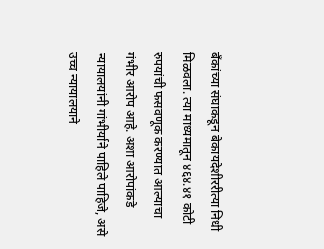बँकांच्या संघाकडून बेकायदेशीररीत्या निधी मिळवला. त्या माध्यमातून ४६४.४१ कोटी रुपयांची फसवणूक करण्यात आल्याचा गंभीर आरोप आहे. अशा आरोपांकडे न्यायालयांनी गांभीर्याने पाहिले पाहिजे, असे उच्च न्यायालयाने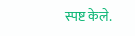स्पष्ट केले.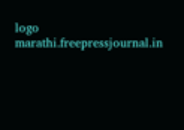logo
marathi.freepressjournal.in